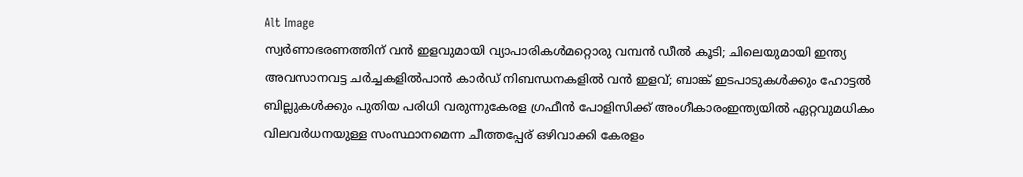Alt Image
സ്വർണാഭരണത്തിന് വൻ ഇളവുമായി വ്യാപാരികൾമറ്റൊരു വമ്പൻ ഡീൽ കൂടി; ചിലെയുമായി ഇന്ത്യ അവസാനവട്ട ചർച്ചകളിൽപാന്‍ കാര്‍ഡ് നിബന്ധനകളില്‍ വന്‍ ഇളവ്; ബാങ്ക് ഇടപാടുകള്‍ക്കും ഹോട്ടല്‍ ബില്ലുകള്‍ക്കും പുതിയ പരിധി വരുന്നുകേരള ഗ്രഫീൻ പോളിസിക്ക് അംഗീകാരംഇന്ത്യയിൽ ഏറ്റവുമധികം വിലവർധനയുള്ള സംസ്ഥാനമെന്ന ചീത്തപ്പേര് ഒഴിവാക്കി കേരളം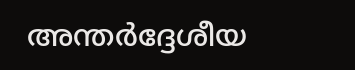അന്തര്‍ദ്ദേശീയ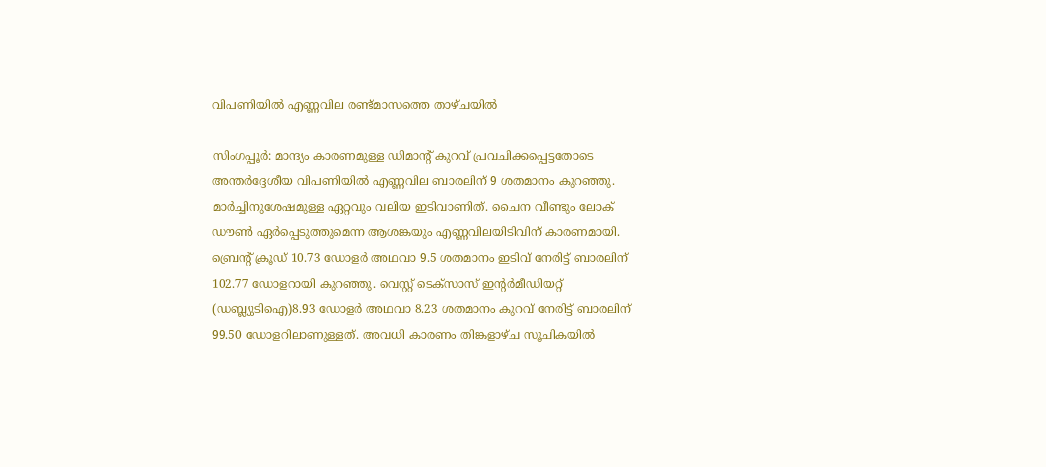വിപണിയില്‍ എണ്ണവില രണ്ട്മാസത്തെ താഴ്ചയില്‍

സിംഗപ്പൂര്‍: മാന്ദ്യം കാരണമുള്ള ഡിമാന്റ് കുറവ് പ്രവചിക്കപ്പെട്ടതോടെ അന്തര്‍ദ്ദേശീയ വിപണിയില്‍ എണ്ണവില ബാരലിന് 9 ശതമാനം കുറഞ്ഞു. മാര്‍ച്ചിനുശേഷമുള്ള ഏറ്റവും വലിയ ഇടിവാണിത്. ചൈന വീണ്ടും ലോക് ഡൗണ്‍ ഏര്‍പ്പെടുത്തുമെന്ന ആശങ്കയും എണ്ണവിലയിടിവിന് കാരണമായി.
ബ്രെന്റ് ക്രൂഡ് 10.73 ഡോളര്‍ അഥവാ 9.5 ശതമാനം ഇടിവ് നേരിട്ട് ബാരലിന് 102.77 ഡോളറായി കുറഞ്ഞു. വെസ്റ്റ് ടെക്‌സാസ് ഇന്റര്‍മീഡിയറ്റ് (ഡബ്ല്യുടിഐ)8.93 ഡോളര്‍ അഥവാ 8.23 ശതമാനം കുറവ് നേരിട്ട് ബാരലിന് 99.50 ഡോളറിലാണുള്ളത്. അവധി കാരണം തിങ്കളാഴ്ച സൂചികയില്‍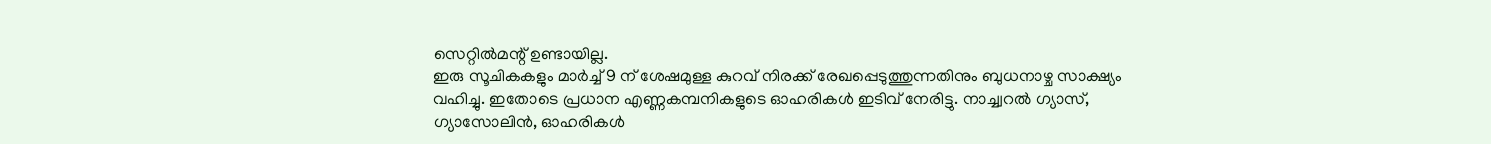സെറ്റില്‍മന്റ് ഉണ്ടായില്ല.
ഇരു സൂചികകളും മാര്‍ച്ച് 9 ന് ശേഷമുള്ള കുറവ് നിരക്ക് രേഖപ്പെടുത്തുന്നതിനും ബുധനാഴ്ച സാക്ഷ്യം വഹിച്ചു. ഇതോടെ പ്രധാന എണ്ണകമ്പനികളുടെ ഓഹരികള്‍ ഇടിവ് നേരിട്ടു. നാച്ച്വറല്‍ ഗ്യാസ്, ഗ്യാസോലിന്‍, ഓഹരികള്‍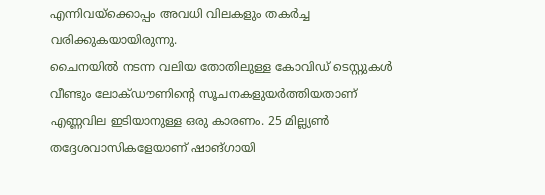എന്നിവയ്‌ക്കൊപ്പം അവധി വിലകളും തകര്‍ച്ച വരിക്കുകയായിരുന്നു.
ചൈനയില്‍ നടന്ന വലിയ തോതിലുള്ള കോവിഡ് ടെസ്റ്റുകള്‍ വീണ്ടും ലോക്ഡൗണിന്റെ സൂചനകളുയര്‍ത്തിയതാണ് എണ്ണവില ഇടിയാനുള്ള ഒരു കാരണം. 25 മില്ല്യണ്‍ തദ്ദേശവാസികളേയാണ് ഷാങ്ഗായി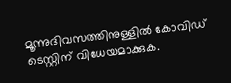മൂന്നുദിവസത്തിനുള്ളില്‍ കോവിഡ് ടെസ്റ്റിന് വിധേയമാക്കുക.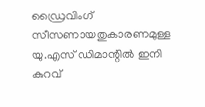ഡ്രൈവിംഗ് സീസണായതുകാരണമുള്ള യു.എസ് ഡിമാന്റില്‍ ഇനി കുറവ്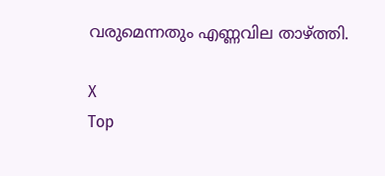വരുമെന്നതും എണ്ണവില താഴ്ത്തി.

X
Top